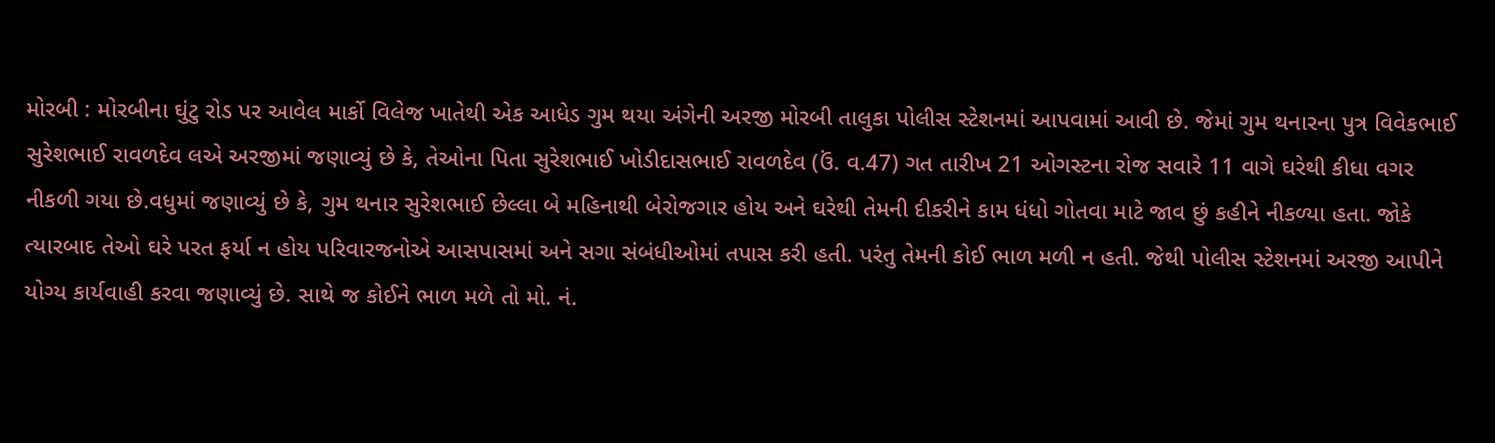મોરબી : મોરબીના ઘુંટુ રોડ પર આવેલ માર્કો વિલેજ ખાતેથી એક આધેડ ગુમ થયા અંગેની અરજી મોરબી તાલુકા પોલીસ સ્ટેશનમાં આપવામાં આવી છે. જેમાં ગુમ થનારના પુત્ર વિવેકભાઈ સુરેશભાઈ રાવળદેવ લએ અરજીમાં જણાવ્યું છે કે, તેઓના પિતા સુરેશભાઈ ખોડીદાસભાઈ રાવળદેવ (ઉં. વ.47) ગત તારીખ 21 ઓગસ્ટના રોજ સવારે 11 વાગે ઘરેથી કીધા વગર નીકળી ગયા છે.વધુમાં જણાવ્યું છે કે, ગુમ થનાર સુરેશભાઈ છેલ્લા બે મહિનાથી બેરોજગાર હોય અને ઘરેથી તેમની દીકરીને કામ ધંધો ગોતવા માટે જાવ છું કહીને નીકળ્યા હતા. જોકે ત્યારબાદ તેઓ ઘરે પરત ફર્યા ન હોય પરિવારજનોએ આસપાસમાં અને સગા સંબંધીઓમાં તપાસ કરી હતી. પરંતુ તેમની કોઈ ભાળ મળી ન હતી. જેથી પોલીસ સ્ટેશનમાં અરજી આપીને યોગ્ય કાર્યવાહી કરવા જણાવ્યું છે. સાથે જ કોઈને ભાળ મળે તો મો. નં.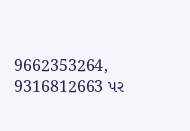9662353264, 9316812663 પર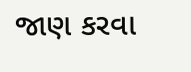જાણ કરવા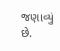જણાવ્યું છે.